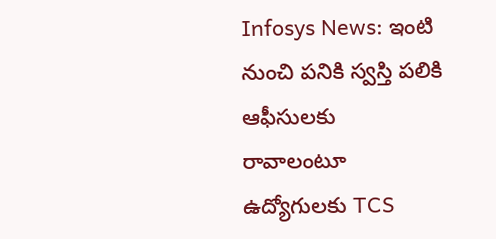Infosys News: ఇంటి నుంచి పనికి స్వస్తి పలికి ఆఫీసులకు రావాలంటూ ఉద్యోగులకు TCS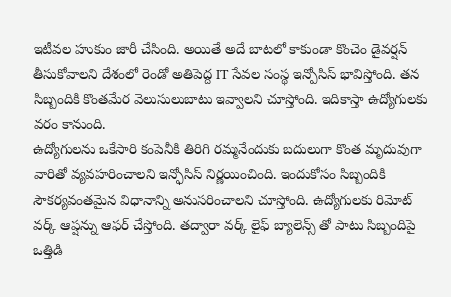ఇటీవల హుకుం జారీ చేసింది. అయితే అదే బాటలో కాకుండా కొంచెం డైవర్షన్ తీసుకోవాలని దేశంలో రెండో అతిపెద్ద IT సేవల సంస్థ ఇన్పోసిస్ భావిస్తోంది. తన సిబ్బందికి కొంతమేర వెలుసులుబాటు ఇవ్వాలని చూస్తోంది. ఇదికాస్తా ఉద్యోగులకు వరం కానుంది.
ఉద్యోగులను ఒకేసారి కంపెనీకి తిరిగి రమ్మనేందుకు బదులుగా కొంత మృదువుగా వారితో వ్యవహరించాలని ఇన్ఫోసిస్ నిర్ణయించింది. ఇందుకోసం సిబ్బందికి సౌకర్యవంతమైన విధానాన్ని అనుసరించాలని చూస్తోంది. ఉద్యోగులకు రిమోట్ వర్క్ ఆప్షన్ను ఆఫర్ చేస్తోంది. తద్వారా వర్క్ లైఫ్ బ్యాలెన్స్ తో పాటు సిబ్బందిపై ఒత్తిడి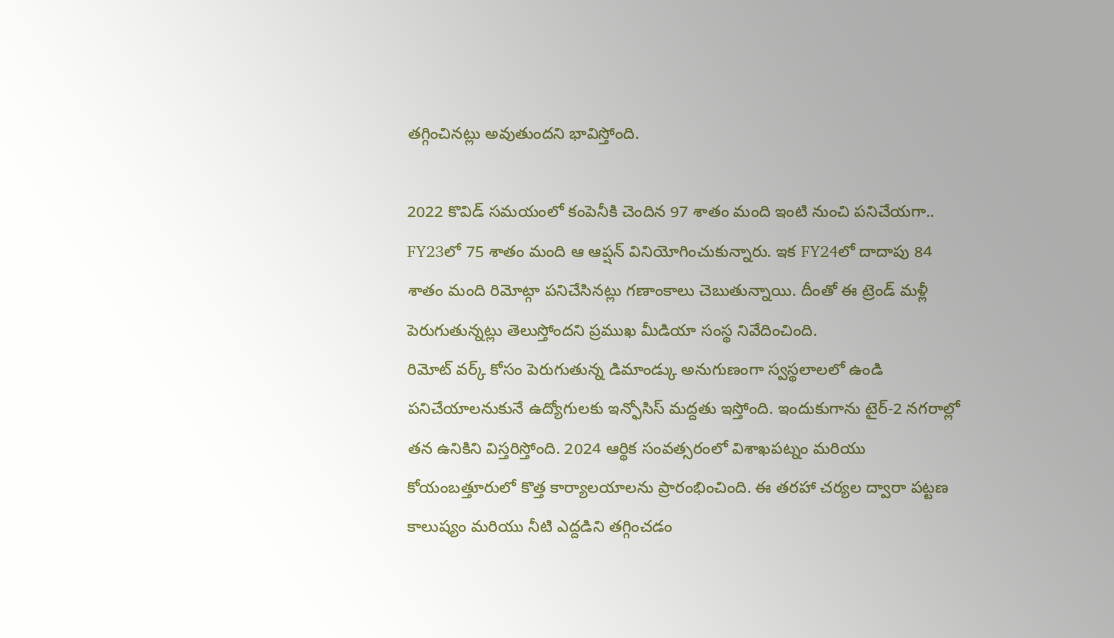తగ్గించినట్లు అవుతుందని భావిస్తోంది.

2022 కొవిడ్ సమయంలో కంపెనీకి చెందిన 97 శాతం మంది ఇంటి నుంచి పనిచేయగా.. FY23లో 75 శాతం మంది ఆ ఆప్షన్ వినియోగించుకున్నారు. ఇక FY24లో దాదాపు 84 శాతం మంది రిమోట్గా పనిచేసినట్లు గణాంకాలు చెబుతున్నాయి. దీంతో ఈ ట్రెండ్ మళ్లీ పెరుగుతున్నట్లు తెలుస్తోందని ప్రముఖ మీడియా సంస్థ నివేదించింది.
రిమోట్ వర్క్ కోసం పెరుగుతున్న డిమాండ్కు అనుగుణంగా స్వస్థలాలలో ఉండి పనిచేయాలనుకునే ఉద్యోగులకు ఇన్ఫోసిస్ మద్దతు ఇస్తోంది. ఇందుకుగాను టైర్-2 నగరాల్లో తన ఉనికిని విస్తరిస్తోంది. 2024 ఆర్థిక సంవత్సరంలో విశాఖపట్నం మరియు కోయంబత్తూరులో కొత్త కార్యాలయాలను ప్రారంభించింది. ఈ తరహా చర్యల ద్వారా పట్టణ కాలుష్యం మరియు నీటి ఎద్దడిని తగ్గించడం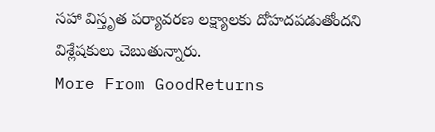సహా విస్తృత పర్యావరణ లక్ష్యాలకు దోహదపడుతోందని విశ్లేషకులు చెబుతున్నారు.
More From GoodReturns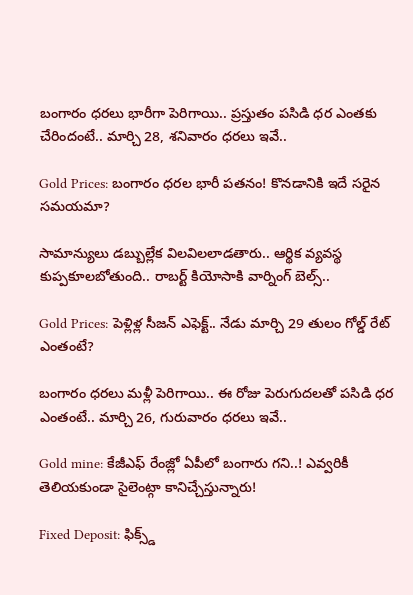బంగారం ధరలు భారీగా పెరిగాయి.. ప్రస్తుతం పసిడి ధర ఎంతకు చేరిందంటే.. మార్చి 28, శనివారం ధరలు ఇవే..

Gold Prices: బంగారం ధరల భారీ పతనం! కొనడానికి ఇదే సరైన సమయమా?

సామాన్యులు డబ్బుల్లేక విలవిలలాడతారు.. ఆర్థిక వ్యవస్థ కుప్పకూలబోతుంది.. రాబర్ట్ కియోసాకి వార్నింగ్ బెల్స్..

Gold Prices: పెళ్లిళ్ల సీజన్ ఎఫెక్ట్.. నేడు మార్చి 29 తులం గోల్డ్ రేట్ ఎంతంటే?

బంగారం ధరలు మళ్లీ పెరిగాయి.. ఈ రోజు పెరుగుదలతో పసిడి ధర ఎంతంటే.. మార్చి 26, గురువారం ధరలు ఇవే..

Gold mine: కేజీఎఫ్ రేంజ్లో ఏపీలో బంగారు గని..! ఎవ్వరికీ తెలియకుండా సైలెంట్గా కానిచ్చేస్తున్నారు!

Fixed Deposit: ఫిక్స్డ్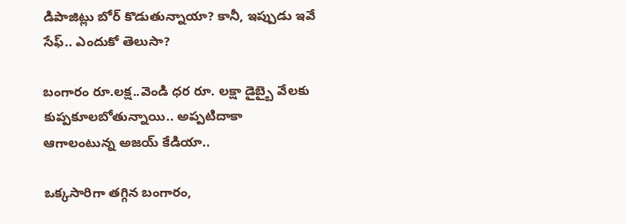డిపాజిట్లు బోర్ కొడుతున్నాయా? కానీ, ఇప్పుడు ఇవే సేఫ్.. ఎందుకో తెలుసా?

బంగారం రూ.లక్ష..వెండి ధర రూ. లక్షా డైబ్బై వేలకు కుప్పకూలబోతున్నాయి.. అప్పటిదాకా ఆగాలంటున్న అజయ్ కేడియా..

ఒక్కసారిగా తగ్గిన బంగారం,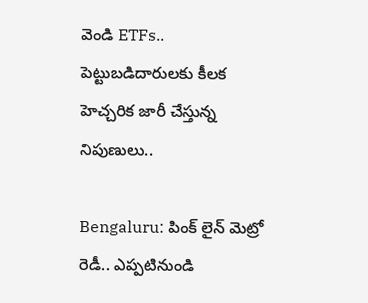వెండి ETFs.. పెట్టుబడిదారులకు కీలక హెచ్చరిక జారీ చేస్తున్న నిపుణులు..

Bengaluru: పింక్ లైన్ మెట్రో రెడీ.. ఎప్పటినుండి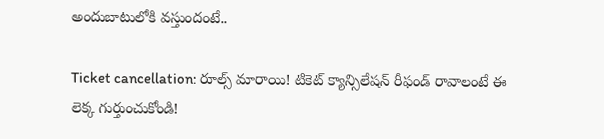అందుబాటులోకి వస్తుందంటే..

Ticket cancellation: రూల్స్ మారాయి! టికెట్ క్యాన్సిలేషన్ రీఫండ్ రావాలంటే ఈ లెక్క గుర్తుంచుకోండి!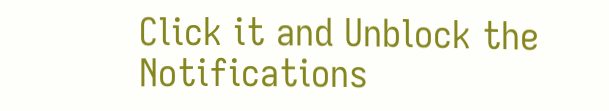Click it and Unblock the Notifications